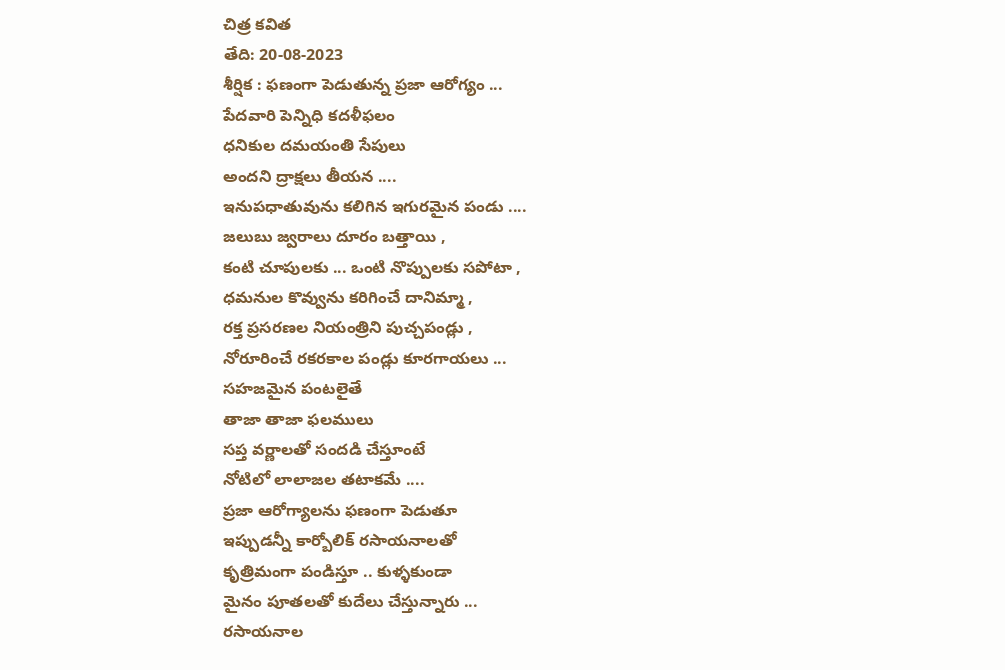చిత్ర కవిత
తేది: 20-08-2023
శీర్షిక : ఫణంగా పెడుతున్న ప్రజా ఆరోగ్యం ...
పేదవారి పెన్నిధి కదళీఫలం
ధనికుల దమయంతి సేపులు
అందని ద్రాక్షలు తీయన ....
ఇనుపధాతువును కలిగిన ఇగురమైన పండు ....
జలుబు జ్వరాలు దూరం బత్తాయి ,
కంటి చూపులకు ... ఒంటి నొప్పులకు సపోటా ,
ధమనుల కొవ్వును కరిగించే దానిమ్మా ,
రక్త ప్రసరణల నియంత్రిని పుచ్చపండ్లు ,
నోరూరించే రకరకాల పండ్లు కూరగాయలు ...
సహజమైన పంటలైతే
తాజా తాజా ఫలములు
సప్త వర్ణాలతో సందడి చేస్తూంటే
నోటిలో లాలాజల తటాకమే ....
ప్రజా ఆరోగ్యాలను ఫణంగా పెడుతూ
ఇప్పుడన్నీ కార్బోలిక్ రసాయనాలతో
కృత్రిమంగా పండిస్తూ .. కుళ్ళకుండా
మైనం పూతలతో కుదేలు చేస్తున్నారు ...
రసాయనాల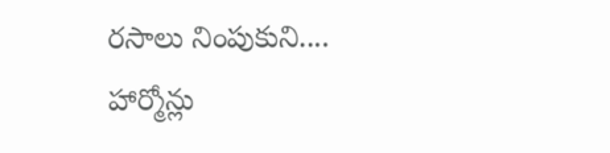రసాలు నింపుకుని....
హార్మోన్లు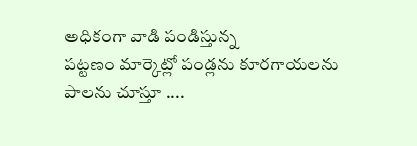అధికంగా వాడి పండిస్తున్న
పట్టణం మార్కెట్లో పండ్లను కూరగాయలను
పాలను చూస్తూ ....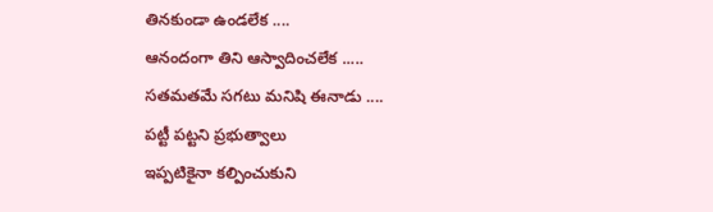తినకుండా ఉండలేక ....
ఆనందంగా తిని ఆస్వాదించలేక .....
సతమతమే సగటు మనిషి ఈనాడు ....
పట్టీ పట్టని ప్రభుత్వాలు
ఇప్పటికైనా కల్పించుకుని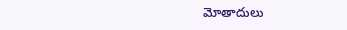మోతాదులు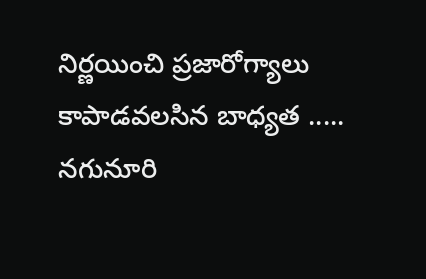నిర్ణయించి ప్రజారోగ్యాలు
కాపాడవలసిన బాధ్యత .....
నగునూరి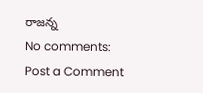రాజన్న
No comments:
Post a Comment